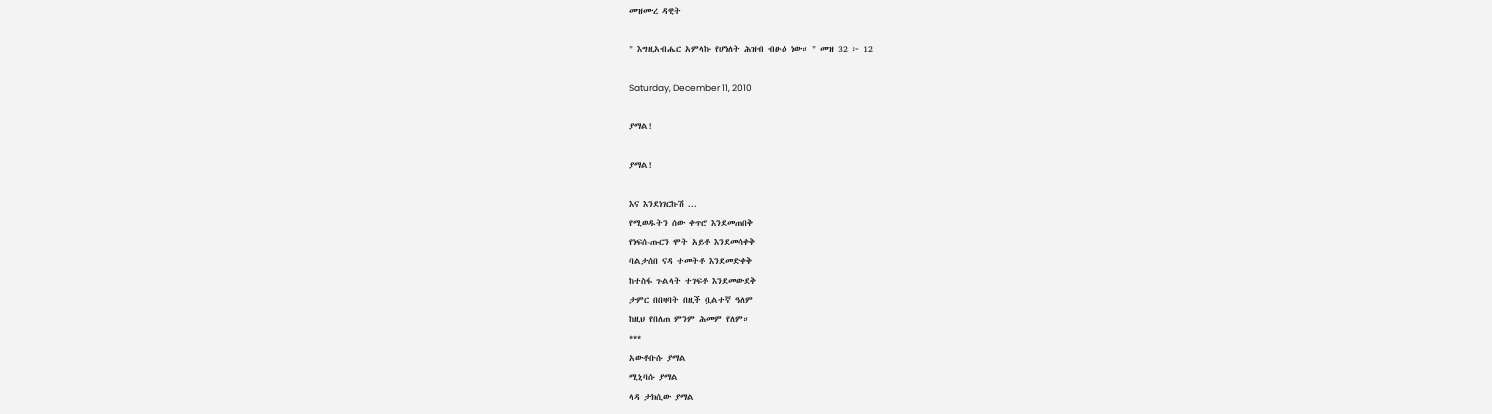መዝሙረ ዳዊት

" እግዚአብሔር አምላኩ የሆነለት ሕዝብ ብፁዕ ነው። " መዝ 32 ፦ 12

Saturday, December 11, 2010

ያማል!

ያማል!

እና እንደነገርኩሽ ...
የሚወዱትን ሰው ቀጥሮ እንደመጠበቅ
የነፍሰ-ጡርን ሞት አይቶ እንደመሳቀቅ
ባልታሰበ ናዳ ተመትቶ እንደመድቀቅ
ከተስፋ ጉልላት ተገፍቶ እንደመውደቅ
ታምር በበዛባት በዚች ቧልተኛ ዓለም
ከዚህ የበለጠ ምንም ሕመም የለም።
***
አውቶቡሱ ያማል
ሚኒባሱ ያማል
ላዳ ታክሲው ያማል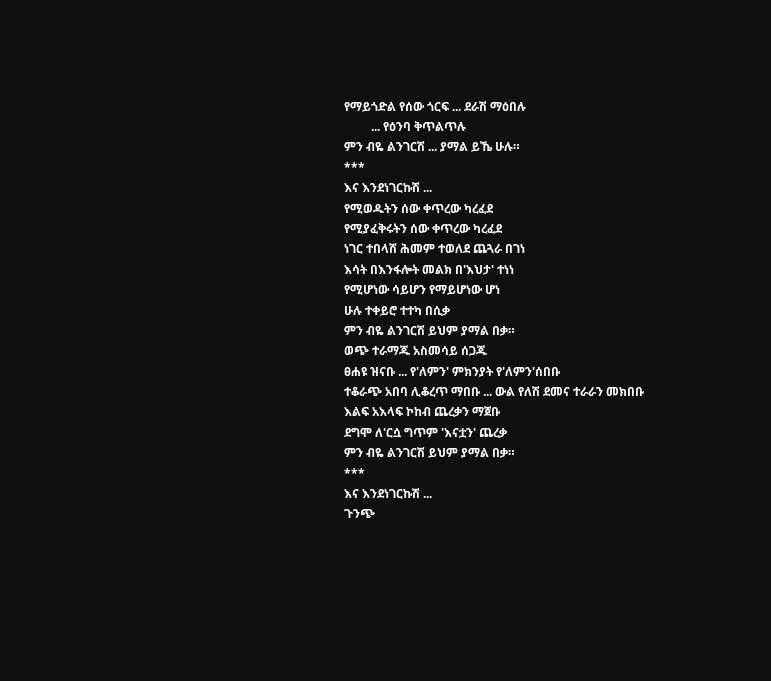የማይጎድል የሰው ጎርፍ ... ደራሽ ማዕበሉ
         ... የዕንባ ቅጥልጥሉ
ምን ብዬ ልንገርሽ ... ያማል ይኼ ሁሉ።
***
እና እንደነገርኩሽ ...
የሚወዱትን ሰው ቀጥረው ካረፈደ
የሚያፈቅሩትን ሰው ቀጥረው ካረፈደ
ነገር ተበላሸ ሕመም ተወለደ ጨጓራ በገነ
እሳት በእንፋሎት መልክ በ'እህታ' ተነነ
የሚሆነው ሳይሆን የማይሆነው ሆነ
ሁሉ ተቀይሮ ተተካ በሲቃ
ምን ብዬ ልንገርሽ ይህም ያማል በቃ።
ወጭ ተራማጁ አስመሳይ ሰጋጁ
ፀሐዩ ዝናቡ ... የ'ለምን' ምክንያት የ'ለምን'ሰበቡ
ተቆራጭ አበባ ሊቆረጥ ማበቡ ... ውል የለሽ ደመና ተራራን መክበቡ
እልፍ አእላፍ ኮከብ ጨረቃን ማጀቡ
ደግሞ ለ'ርሷ ግጥም 'እናቷን' ጨረቃ
ምን ብዬ ልንገርሽ ይህም ያማል በቃ።
***
እና እንደነገርኩሽ ...
ጉንጭ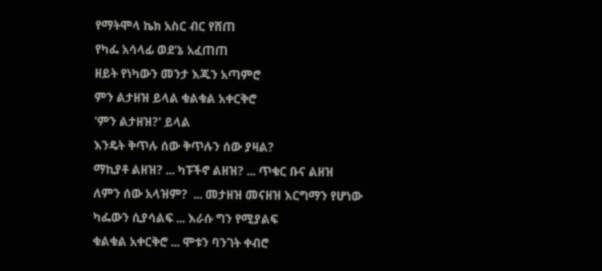የማትሞላ ኬክ አስር ብር የሸጠ
የካፌ አሳላፊ ወደ'ኔ አፈጠጠ
ዘይት የነካውን መንታ እጁን አጣምሮ
ምን ልታዘዝ ይላል ቁልቁል አቀርቅሮ
'ምን ልታዘዝ?' ይላል
እንዴት ቅጥሉ ሰው ቅጥሉን ሰው ያዛል?
ማኪያቶ ልዘዝ? ... ካፑችኖ ልዘዝ? ... ጥቁር ቡና ልዘዝ
ለምን ሰው አላዝም?  ... መታዘዝ መናዘዝ እርግማን የሆነው
ካፌውን ሲያሳልፍ ... እራሱ ግን የሚያልፍ
ቁልቁል አቀርቅሮ ... ሞቱን ባንገት ቀብሮ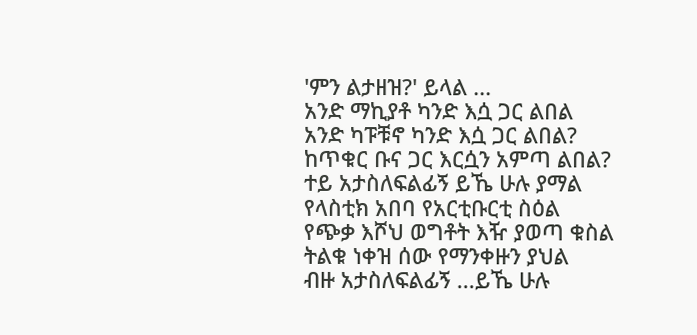'ምን ልታዘዝ?' ይላል ...
አንድ ማኪያቶ ካንድ እሷ ጋር ልበል
አንድ ካፑቹኖ ካንድ እሷ ጋር ልበል?
ከጥቁር ቡና ጋር እርሷን አምጣ ልበል?
ተይ አታስለፍልፊኝ ይኼ ሁሉ ያማል
የላስቲክ አበባ የአርቲቡርቲ ስዕል
የጭቃ እሾህ ወግቶት እዥ ያወጣ ቁስል
ትልቁ ነቀዝ ሰው የማንቀዙን ያህል
ብዙ አታስለፍልፊኝ ...ይኼ ሁሉ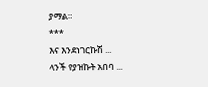ያማል።
***
እና እንደነገርኩሽ ...
ላንች የያዝኩት አበባ ...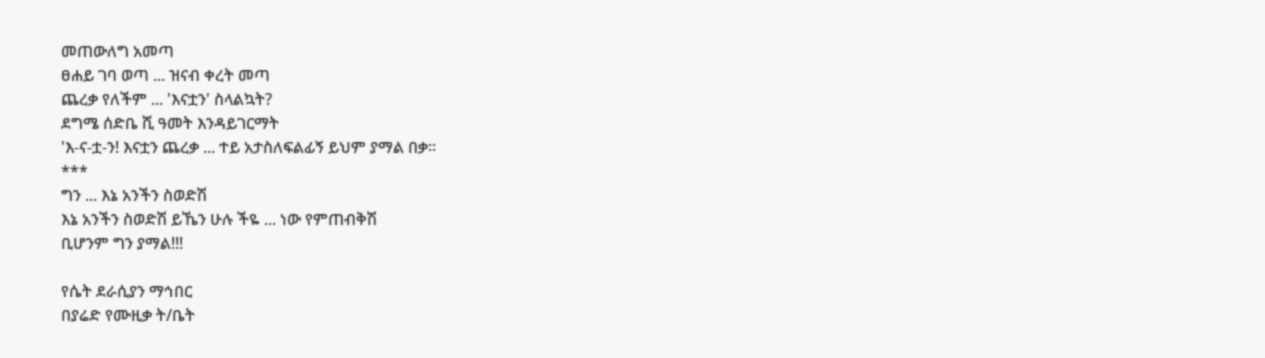መጠውለግ አመጣ
ፀሐይ ገባ ወጣ ... ዝናብ ቀረት መጣ
ጨረቃ የለችም ... 'እናቷን' ስላልኳት?
ደግሜ ሰድቤ ሺ ዓመት እንዳይገርማት
'እ-ና-ቷ-ን! እናቷን ጨረቃ ... ተይ አታስለፍልፊኝ ይህም ያማል በቃ።
***
ግን ... እኔ አንችን ስወድሽ
እኔ አንችን ስወድሽ ይኼን ሁሉ ችዬ ... ነው የምጠብቅሽ
ቢሆንም ግን ያማል!!!

የሴት ደራሲያን ማኅበር
በያሬድ የሙዚቃ ት/ቤት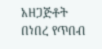አዘጋጅቶት በነበረ የጥበብ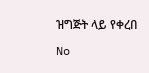ዝግጅት ላይ የቀረበ

No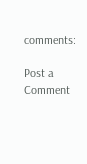comments:

Post a Comment